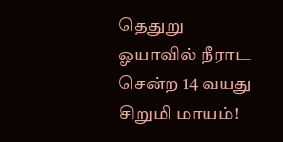தெதுறு ஓயாவில் நீராட சென்ற 14 வயது சிறுமி மாயம்!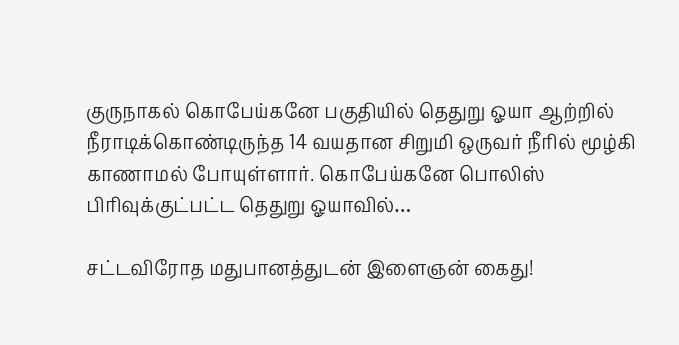குருநாகல் கொபேய்கனே பகுதியில் தெதுறு ஓயா ஆற்றில் நீராடிக்கொண்டிருந்த 14 வயதான சிறுமி ஒருவர் நீரில் மூழ்கி காணாமல் போயுள்ளார். கொபேய்கனே பொலிஸ் பிரிவுக்குட்பட்ட தெதுறு ஓயாவில்…

சட்டவிரோத மதுபானத்துடன் இளைஞன் கைது!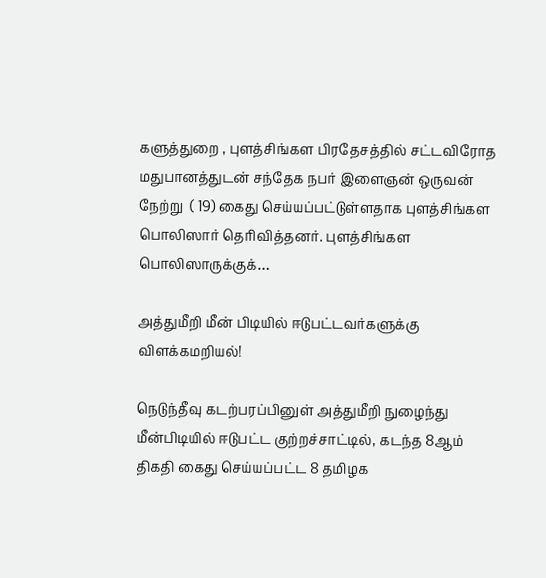களுத்துறை , புளத்சிங்கள பிரதேசத்தில் சட்டவிரோத மதுபானத்துடன் சந்தேக நபர் இளைஞன் ஒருவன் நேற்று  ( 19) கைது செய்யப்பட்டுள்ளதாக புளத்சிங்கள பொலிஸார் தெரிவித்தனர். புளத்சிங்கள பொலிஸாருக்குக்…

அத்துமீறி மீன் பிடியில் ஈடுபட்டவர்களுக்கு விளக்கமறியல்!

நெடுந்தீவு கடற்பரப்பினுள் அத்துமீறி நுழைந்து மீன்பிடியில் ஈடுபட்ட குற்றச்சாட்டில், கடந்த 8ஆம் திகதி கைது செய்யப்பட்ட 8 தமிழக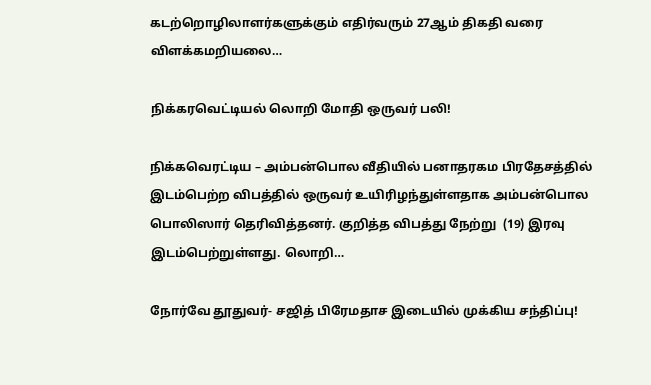கடற்றொழிலாளர்களுக்கும் எதிர்வரும் 27ஆம் திகதி வரை விளக்கமறியலை…

நிக்கரவெட்டியல் லொறி மோதி ஒருவர் பலி!

நிக்கவெரட்டிய – அம்பன்பொல வீதியில் பனாதரகம பிரதேசத்தில் இடம்பெற்ற விபத்தில் ஒருவர் உயிரிழந்துள்ளதாக அம்பன்பொல பொலிஸார் தெரிவித்தனர். குறித்த விபத்து நேற்று  (19) இரவு இடம்பெற்றுள்ளது. லொறி…

நோர்வே தூதுவர்- சஜித் பிரேமதாச இடையில் முக்கிய சந்திப்பு!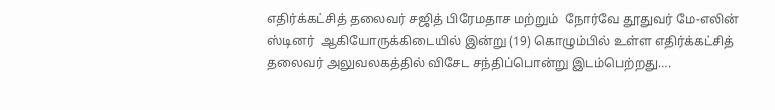எதிர்க்கட்சித் தலைவர் சஜித் பிரேமதாச மற்றும்  நோர்வே தூதுவர் மே-எலின் ஸ்டினர்  ஆகியோருக்கிடையில் இன்று (19) கொழும்பில் உள்ள எதிர்க்கட்சித் தலைவர் அலுவலகத்தில் விசேட சந்திப்பொன்று இடம்பெற்றது….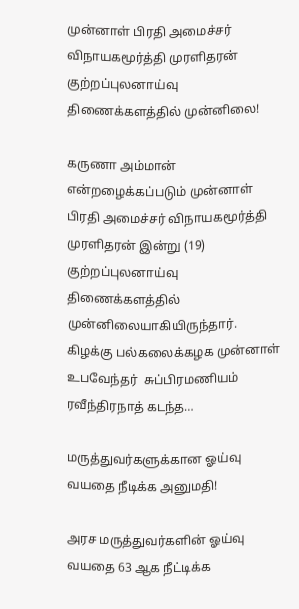முன்னாள் பிரதி அமைச்சர் விநாயகமூர்த்தி முரளிதரன் குற்றப்புலனாய்வு திணைக்களத்தில் முன்னிலை!

கருணா அம்மான் என்றழைக்கப்படும் முன்னாள் பிரதி அமைச்சர் விநாயகமூர்த்தி முரளிதரன் இன்று (19)  குற்றப்புலனாய்வு திணைக்களத்தில் முன்னிலையாகியிருந்தார். கிழக்கு பல்கலைக்கழக முன்னாள் உபவேந்தர்  சுப்பிரமணியம் ரவீந்திரநாத் கடந்த…

மருத்துவர்களுக்கான ஓய்வு வயதை நீடிக்க அனுமதி!

அரச மருத்துவர்களின் ஓய்வு வயதை 63 ஆக நீட்டிக்க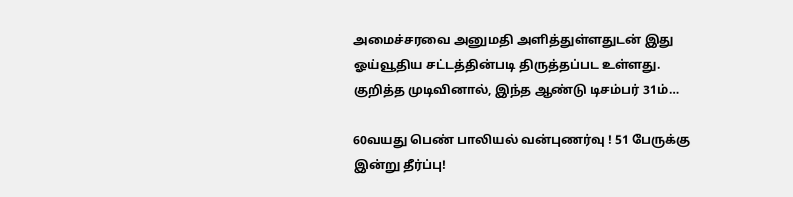அமைச்சரவை அனுமதி அளித்துள்ளதுடன் இது ஓய்வூதிய சட்டத்தின்படி திருத்தப்பட உள்ளது. குறித்த முடிவினால், இந்த ஆண்டு டிசம்பர் 31ம்…

60வயது பெண் பாலியல் வன்புணர்வு ! 51 பேருக்கு இன்று தீர்ப்பு!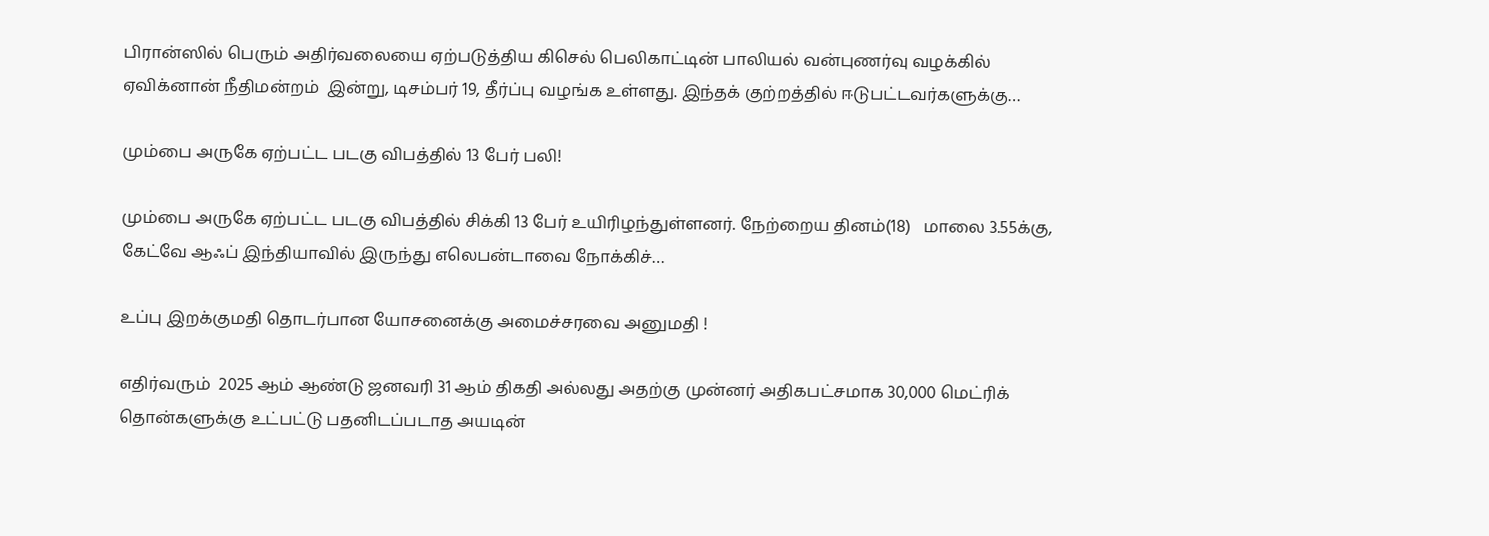பிரான்ஸில் பெரும் அதிர்வலையை ஏற்படுத்திய கிசெல் பெலிகாட்டின் பாலியல் வன்புணர்வு வழக்கில் ஏவிக்னான் நீதிமன்றம்  இன்று, டிசம்பர் 19, தீர்ப்பு வழங்க உள்ளது. இந்தக் குற்றத்தில் ஈடுபட்டவர்களுக்கு…

மும்பை அருகே ஏற்பட்ட படகு விபத்தில் 13 பேர் பலி!

மும்பை அருகே ஏற்பட்ட படகு விபத்தில் சிக்கி 13 பேர் உயிரிழந்துள்ளனர். நேற்றைய தினம்(18)   மாலை 3.55க்கு, கேட்வே ஆஃப் இந்தியாவில் இருந்து எலெபன்டாவை நோக்கிச்…

உப்பு இறக்குமதி தொடர்பான யோசனைக்கு அமைச்சரவை அனுமதி !

எதிர்வரும்  2025 ஆம் ஆண்டு ஜனவரி 31 ஆம் திகதி அல்லது அதற்கு முன்னர் அதிகபட்சமாக 30,000 மெட்ரிக் தொன்களுக்கு உட்பட்டு பதனிடப்படாத அயடின்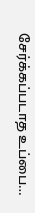சேர்க்கப்படாத உப்பை…